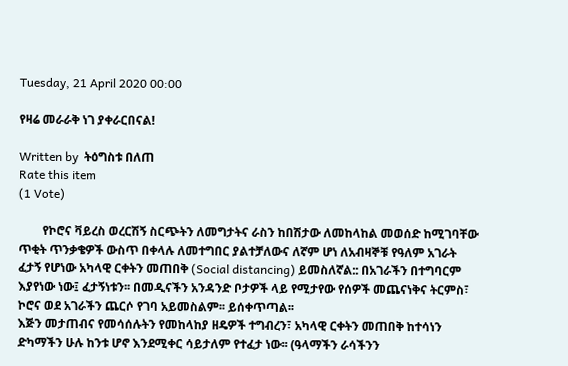Tuesday, 21 April 2020 00:00

የዛሬ መራራቅ ነገ ያቀራርበናል!

Written by  ትዕግስቱ በለጠ
Rate this item
(1 Vote)

        የኮሮና ቫይረስ ወረርሽኝ ስርጭትን ለመግታትና ራስን ከበሽታው ለመከላከል መወሰድ ከሚገባቸው ጥቂት ጥንቃቄዎች ውስጥ በቀላሉ ለመተግበር ያልተቻለውና ለኛም ሆነ ለአብዛኞቹ የዓለም አገራት ፈታኝ የሆነው አካላዊ ርቀትን መጠበቅ (Social distancing) ይመስለኛል:: በአገራችን በተግባርም እያየነው ነው፤ ፈታኝነቱን፡፡ በመዲናችን አንዳንድ ቦታዎች ላይ የሚታየው የሰዎች መጨናነቅና ትርምስ፣ ኮሮና ወደ አገራችን ጨርሶ የገባ አይመስልም፡፡ ይሰቀጥጣል፡፡
እጅን መታጠብና የመሳሰሉትን የመከላከያ ዘዴዎች ተግብረን፣ አካላዊ ርቀትን መጠበቅ ከተሳነን ድካማችን ሁሉ ከንቱ ሆኖ እንደሚቀር ሳይታለም የተፈታ ነው፡፡ (ዓላማችን ራሳችንን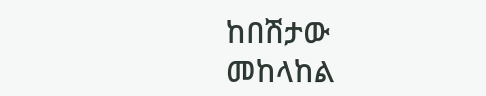ከበሽታው መከላከል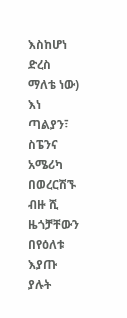እስከሆነ ድረስ ማለቴ ነው)
እነ ጣልያን፣ ስፔንና አሜሪካ በወረርሽኙ ብዙ ሺ ዜጎቻቸውን በየዕለቱ እያጡ ያሉት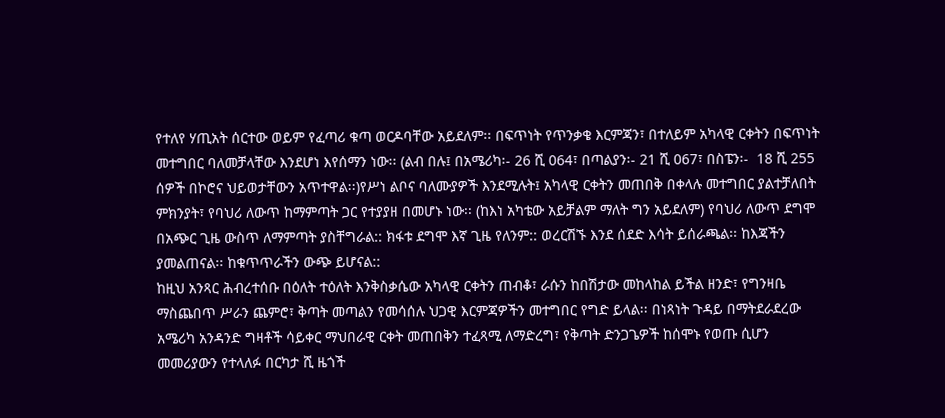የተለየ ሃጢአት ሰርተው ወይም የፈጣሪ ቁጣ ወርዶባቸው አይደለም፡፡ በፍጥነት የጥንቃቄ እርምጃን፣ በተለይም አካላዊ ርቀትን በፍጥነት መተግበር ባለመቻላቸው እንደሆነ እየሰማን ነው፡፡ (ልብ በሉ፤ በአሜሪካ፡- 26 ሺ 064፣ በጣልያን፡- 21 ሺ 067፣ በስፔን፡-  18 ሺ 255 ሰዎች በኮሮና ህይወታቸውን አጥተዋል፡፡)የሥነ ልቦና ባለሙያዎች እንደሚሉት፤ አካላዊ ርቀትን መጠበቅ በቀላሉ መተግበር ያልተቻለበት ምክንያት፣ የባህሪ ለውጥ ከማምጣት ጋር የተያያዘ በመሆኑ ነው፡፡ (ከእነ አካቴው አይቻልም ማለት ግን አይደለም) የባህሪ ለውጥ ደግሞ በአጭር ጊዜ ውስጥ ለማምጣት ያስቸግራል:: ክፋቱ ደግሞ እኛ ጊዜ የለንም:: ወረርሽኙ እንደ ሰደድ እሳት ይሰራጫል፡፡ ከእጃችን ያመልጠናል፡፡ ከቁጥጥራችን ውጭ ይሆናል::
ከዚህ አንጻር ሕብረተሰቡ በዕለት ተዕለት እንቅስቃሴው አካላዊ ርቀትን ጠብቆ፣ ራሱን ከበሽታው መከላከል ይችል ዘንድ፣ የግንዛቤ ማስጨበጥ ሥራን ጨምሮ፣ ቅጣት መጣልን የመሳሰሉ ህጋዊ እርምጃዎችን መተግበር የግድ ይላል፡፡ በነጻነት ጉዳይ በማትደራደረው አሜሪካ አንዳንድ ግዛቶች ሳይቀር ማህበራዊ ርቀት መጠበቅን ተፈጻሚ ለማድረግ፣ የቅጣት ድንጋጌዎች ከሰሞኑ የወጡ ሲሆን መመሪያውን የተላለፉ በርካታ ሺ ዜጎች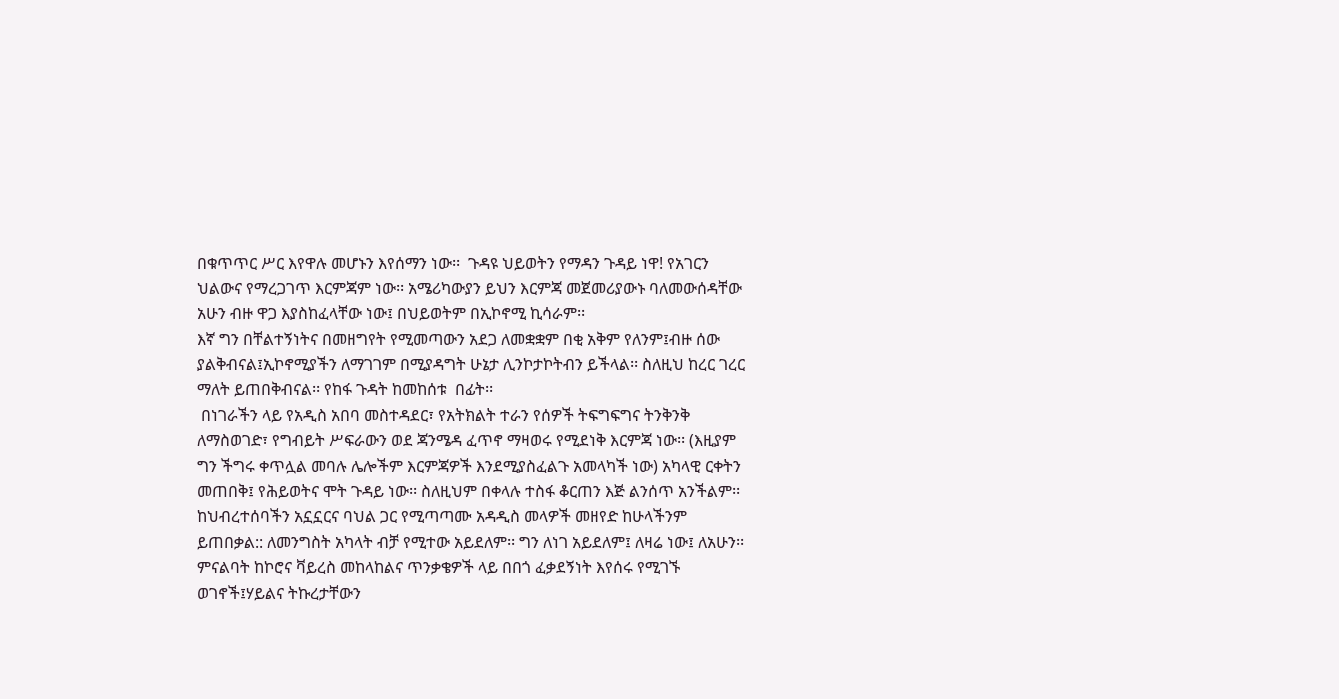በቁጥጥር ሥር እየዋሉ መሆኑን እየሰማን ነው፡፡  ጉዳዩ ህይወትን የማዳን ጉዳይ ነዋ! የአገርን ህልውና የማረጋገጥ እርምጃም ነው፡፡ አሜሪካውያን ይህን እርምጃ መጀመሪያውኑ ባለመውሰዳቸው አሁን ብዙ ዋጋ እያስከፈላቸው ነው፤ በህይወትም በኢኮኖሚ ኪሳራም፡፡
እኛ ግን በቸልተኝነትና በመዘግየት የሚመጣውን አደጋ ለመቋቋም በቂ አቅም የለንም፤ብዙ ሰው ያልቅብናል፤ኢኮኖሚያችን ለማገገም በሚያዳግት ሁኔታ ሊንኮታኮትብን ይችላል፡፡ ስለዚህ ከረር ገረር ማለት ይጠበቅብናል፡፡ የከፋ ጉዳት ከመከሰቱ  በፊት፡፡
 በነገራችን ላይ የአዲስ አበባ መስተዳደር፣ የአትክልት ተራን የሰዎች ትፍግፍግና ትንቅንቅ ለማስወገድ፣ የግብይት ሥፍራውን ወደ ጃንሜዳ ፈጥኖ ማዛወሩ የሚደነቅ እርምጃ ነው፡፡ (እዚያም ግን ችግሩ ቀጥሏል መባሉ ሌሎችም እርምጃዎች እንደሚያስፈልጉ አመላካች ነው) አካላዊ ርቀትን መጠበቅ፤ የሕይወትና ሞት ጉዳይ ነው፡፡ ስለዚህም በቀላሉ ተስፋ ቆርጠን እጅ ልንሰጥ አንችልም፡፡ ከህብረተሰባችን አኗኗርና ባህል ጋር የሚጣጣሙ አዳዲስ መላዎች መዘየድ ከሁላችንም ይጠበቃል:: ለመንግስት አካላት ብቻ የሚተው አይደለም፡፡ ግን ለነገ አይደለም፤ ለዛሬ ነው፤ ለአሁን፡፡
ምናልባት ከኮሮና ቫይረስ መከላከልና ጥንቃቄዎች ላይ በበጎ ፈቃደኝነት እየሰሩ የሚገኙ ወገኖች፤ሃይልና ትኩረታቸውን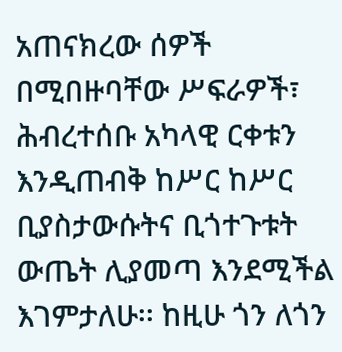አጠናክረው ሰዎች በሚበዙባቸው ሥፍራዎች፣ ሕብረተሰቡ አካላዊ ርቀቱን እንዲጠብቅ ከሥር ከሥር ቢያስታውሱትና ቢጎተጉቱት ውጤት ሊያመጣ እንደሚችል እገምታለሁ፡፡ ከዚሁ ጎን ለጎን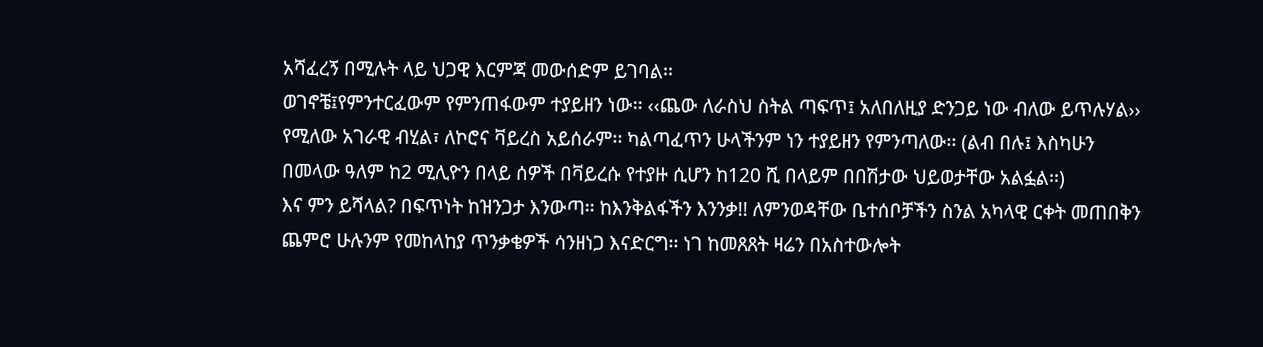አሻፈረኝ በሚሉት ላይ ህጋዊ እርምጃ መውሰድም ይገባል፡፡
ወገኖቼ፤የምንተርፈውም የምንጠፋውም ተያይዘን ነው፡፡ ‹‹ጨው ለራስህ ስትል ጣፍጥ፤ አለበለዚያ ድንጋይ ነው ብለው ይጥሉሃል›› የሚለው አገራዊ ብሂል፣ ለኮሮና ቫይረስ አይሰራም፡፡ ካልጣፈጥን ሁላችንም ነን ተያይዘን የምንጣለው፡፡ (ልብ በሉ፤ እስካሁን በመላው ዓለም ከ2 ሚሊዮን በላይ ሰዎች በቫይረሱ የተያዙ ሲሆን ከ120 ሺ በላይም በበሽታው ህይወታቸው አልፏል፡፡)
እና ምን ይሻላል? በፍጥነት ከዝንጋታ እንውጣ፡፡ ከእንቅልፋችን እንንቃ!! ለምንወዳቸው ቤተሰቦቻችን ስንል አካላዊ ርቀት መጠበቅን ጨምሮ ሁሉንም የመከላከያ ጥንቃቄዎች ሳንዘነጋ እናድርግ፡፡ ነገ ከመጸጸት ዛሬን በአስተውሎት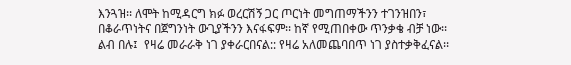እንጓዝ፡፡ ለሞት ከሚዳርግ ክፉ ወረርሽኝ ጋር ጦርነት መግጠማችንን ተገንዝበን፣ በቆራጥነትና በጀግንነት ውጊያችንን እናፋፍም፡፡ ከኛ የሚጠበቀው ጥንቃቄ ብቻ ነው፡፡
ልብ በሉ፤  የዛሬ መራራቅ ነገ ያቀራርበናል:: የዛሬ አለመጨባበጥ ነገ ያስተቃቅፈናል፡፡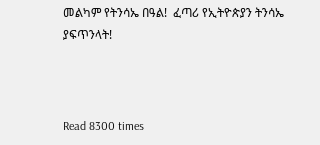መልካም የትንሳኤ በዓል!  ፈጣሪ የኢትዮጵያን ትንሳኤ ያፍጥንላት!



Read 8300 times